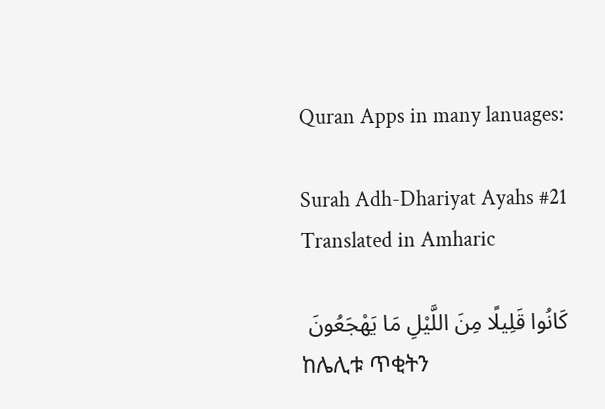Quran Apps in many lanuages:

Surah Adh-Dhariyat Ayahs #21 Translated in Amharic

كَانُوا قَلِيلًا مِنَ اللَّيْلِ مَا يَهْجَعُونَ
ከሌሊቱ ጥቂትን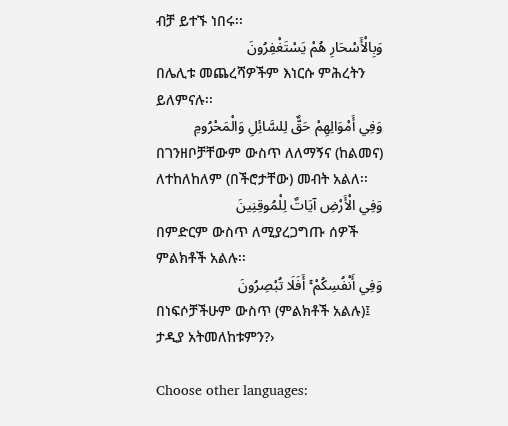ብቻ ይተኙ ነበሩ፡፡
وَبِالْأَسْحَارِ هُمْ يَسْتَغْفِرُونَ
በሌሊቱ መጨረሻዎችም እነርሱ ምሕረትን ይለምናሉ፡፡
وَفِي أَمْوَالِهِمْ حَقٌّ لِلسَّائِلِ وَالْمَحْرُومِ
በገንዘቦቻቸውም ውስጥ ለለማኝና (ከልመና) ለተከለከለም (በችሮታቸው) መብት አልለ፡፡
وَفِي الْأَرْضِ آيَاتٌ لِلْمُوقِنِينَ
በምድርም ውስጥ ለሚያረጋግጡ ሰዎች ምልክቶች አልሉ፡፡
وَفِي أَنْفُسِكُمْ ۚ أَفَلَا تُبْصِرُونَ
በነፍሶቻችሁም ውስጥ (ምልክቶች አልሉ)፤ ታዲያ አትመለከቱምን?›

Choose other languages: